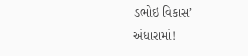ડભોઇ વિકાસ’ અંધારામાં!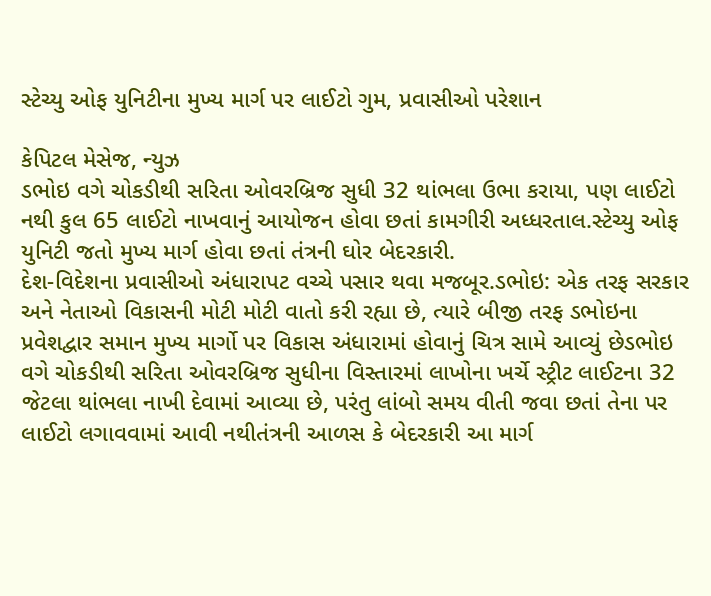સ્ટેચ્યુ ઓફ યુનિટીના મુખ્ય માર્ગ પર લાઈટો ગુમ, પ્રવાસીઓ પરેશાન

કેપિટલ મેસેજ, ન્યુઝ
ડભોઇ વગે ચોકડીથી સરિતા ઓવરબ્રિજ સુધી 32 થાંભલા ઉભા કરાયા, પણ લાઈટો નથી કુલ 65 લાઈટો નાખવાનું આયોજન હોવા છતાં કામગીરી અધ્ધરતાલ.સ્ટેચ્યુ ઓફ યુનિટી જતો મુખ્ય માર્ગ હોવા છતાં તંત્રની ઘોર બેદરકારી.
દેશ-વિદેશના પ્રવાસીઓ અંધારાપટ વચ્ચે પસાર થવા મજબૂર.ડભોઇ: એક તરફ સરકાર અને નેતાઓ વિકાસની મોટી મોટી વાતો કરી રહ્યા છે, ત્યારે બીજી તરફ ડભોઇના પ્રવેશદ્વાર સમાન મુખ્ય માર્ગો પર વિકાસ અંધારામાં હોવાનું ચિત્ર સામે આવ્યું છેડભોઇ વગે ચોકડીથી સરિતા ઓવરબ્રિજ સુધીના વિસ્તારમાં લાખોના ખર્ચે સ્ટ્રીટ લાઈટના 32 જેટલા થાંભલા નાખી દેવામાં આવ્યા છે, પરંતુ લાંબો સમય વીતી જવા છતાં તેના પર લાઈટો લગાવવામાં આવી નથીતંત્રની આળસ કે બેદરકારી આ માર્ગ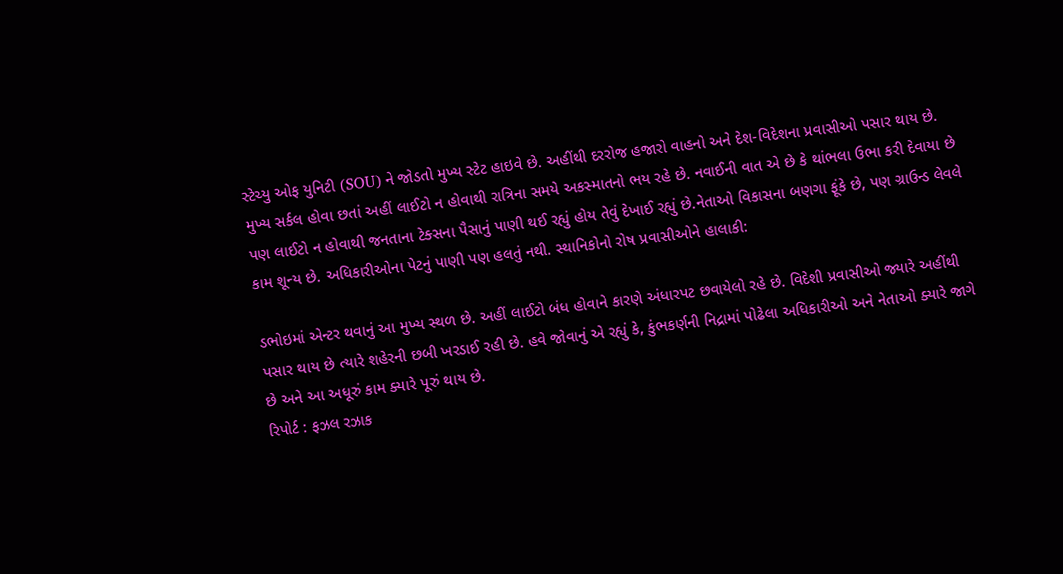સ્ટેચ્યુ ઓફ યુનિટી (SOU) ને જોડતો મુખ્ય સ્ટેટ હાઇવે છે. અહીંથી દરરોજ હજારો વાહનો અને દેશ-વિદેશના પ્રવાસીઓ પસાર થાય છે. મુખ્ય સર્કલ હોવા છતાં અહીં લાઈટો ન હોવાથી રાત્રિના સમયે અકસ્માતનો ભય રહે છે. નવાઈની વાત એ છે કે થાંભલા ઉભા કરી દેવાયા છે પણ લાઈટો ન હોવાથી જનતાના ટેક્સના પૈસાનું પાણી થઈ રહ્યું હોય તેવું દેખાઈ રહ્યું છે.નેતાઓ વિકાસના બણગા ફૂંકે છે, પણ ગ્રાઉન્ડ લેવલે કામ શૂન્ય છે. અધિકારીઓના પેટનું પાણી પણ હલતું નથી. સ્થાનિકોનો રોષ પ્રવાસીઓને હાલાકી:

ડભોઇમાં એન્ટર થવાનું આ મુખ્ય સ્થળ છે. અહીં લાઈટો બંધ હોવાને કારણે અંધારપટ છવાયેલો રહે છે. વિદેશી પ્રવાસીઓ જ્યારે અહીંથી પસાર થાય છે ત્યારે શહેરની છબી ખરડાઈ રહી છે. હવે જોવાનું એ રહ્યું કે, કુંભકર્ણની નિદ્રામાં પોઢેલા અધિકારીઓ અને નેતાઓ ક્યારે જાગે છે અને આ અધૂરું કામ ક્યારે પૂરું થાય છે.
રિપોર્ટ : ફઝલ રઝાક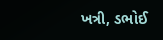ખત્રી, ડભોઈ